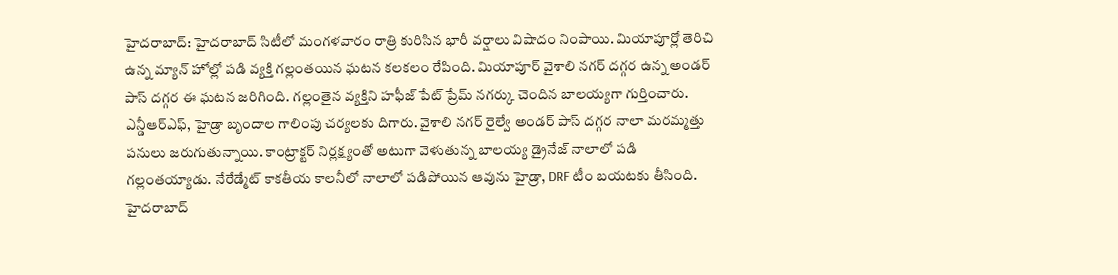హైదరాబాద్: హైదరాబాద్ సిటీలో మంగళవారం రాత్రి కురిసిన భారీ వర్షాలు విషాదం నింపాయి. మియాపూర్లో తెరిచి ఉన్న మ్యాన్ హోల్లో పడి వ్యక్తి గల్లంతయిన ఘటన కలకలం రేపింది. మియాపూర్ వైశాలి నగర్ దగ్గర ఉన్న అండర్ పాస్ దగ్గర ఈ ఘటన జరిగింది. గల్లంతైన వ్యక్తిని హఫీజ్ పేట్ ప్రేమ్ నగర్కు చెందిన బాలయ్యగా గుర్తించారు.
ఎన్డీఆర్ఎఫ్, హైడ్రా బృందాల గాలింపు చర్యలకు దిగారు. వైశాలి నగర్ రైల్వే అండర్ పాస్ దగ్గర నాలా మరమ్మత్తు పనులు జరుగుతున్నాయి. కాంట్రాక్టర్ నిర్లక్ష్యంతో అటుగా వెళుతున్న బాలయ్య డ్రైనేజ్ నాలాలో పడి గల్లంతయ్యాడు. నేరేడ్మేట్ కాకతీయ కాలనీలో నాలాలో పడిపోయిన ఆవును హైడ్రా, DRF టీం బయటకు తీసింది.
హైదరాబాద్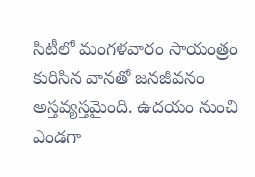సిటీలో మంగళవారం సాయంత్రం కురిసిన వానతో జనజీవనం అస్తవ్యస్తమైంది. ఉదయం నుంచి ఎండగా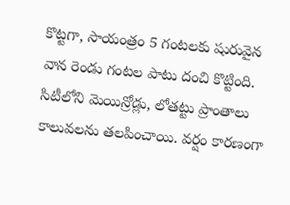కొట్టగా, సాయంత్రం 5 గంటలకు షురువైన వాన రెండు గంటల పాటు దంచి కొట్టింది. సిటీలోని మెయిన్రోడ్లు, లోతట్టు ప్రాంతాలు కాలువలను తలపించాయి. వర్షం కారణంగా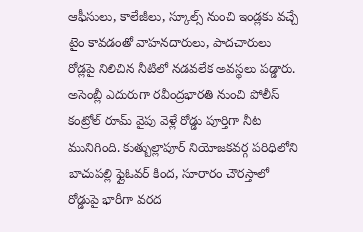ఆఫీసులు, కాలేజీలు, స్కూల్స్ నుంచి ఇండ్లకు వచ్చే టైం కావడంతో వాహనదారులు, పాదచారులు రోడ్లపై నిలిచిన నీటిలో నడవలేక అవస్థలు పడ్డారు.
అసెంబ్లీ ఎదురుగా రవీంద్రభారతి నుంచి పోలీస్ కంట్రోల్ రూమ్ వైపు వెళ్లే రోడ్డు పూర్తిగా నీట మునిగింది. కుత్బుల్లాపూర్ నియోజకవర్గ పరిధిలోని బాచుపల్లి ఫ్లైఓవర్ కింద, సూరారం చౌరస్తాలో రోడ్డుపై భారీగా వరద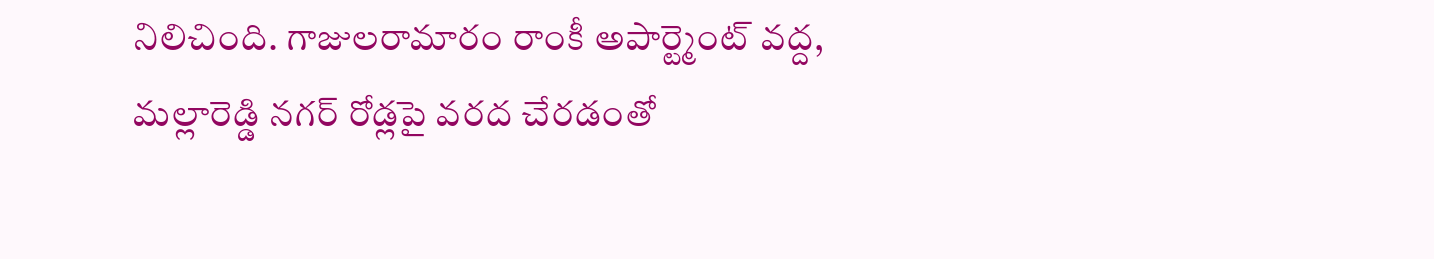నిలిచింది. గాజులరామారం రాంకీ అపార్ట్మెంట్ వద్ద, మల్లారెడ్డి నగర్ రోడ్లపై వరద చేరడంతో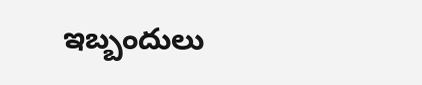ఇబ్బందులు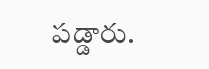పడ్డారు.